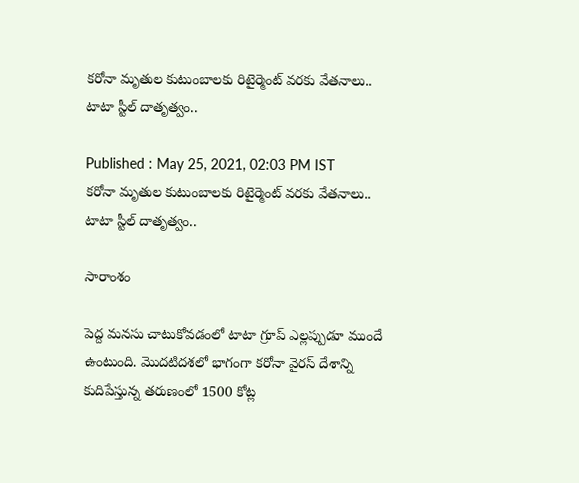కరోనా మృతుల కుటుంబాలకు రిటైర్మెంట్ వరకు వేతనాలు.. టాటా స్టీల్ దాతృత్వం..

Published : May 25, 2021, 02:03 PM IST
కరోనా మృతుల కుటుంబాలకు రిటైర్మెంట్ వరకు వేతనాలు.. టాటా స్టీల్ దాతృత్వం..

సారాంశం

పెద్ద మనసు చాటుకోవడంలో టాటా గ్రూప్ ఎల్లప్పుడూ ముందే ఉంటుంది. మొదటిదశలో భాగంగా కరోనా వైరస్ దేశాన్ని కుదిపేస్తున్న తరుణంలో 1500 కోట్ల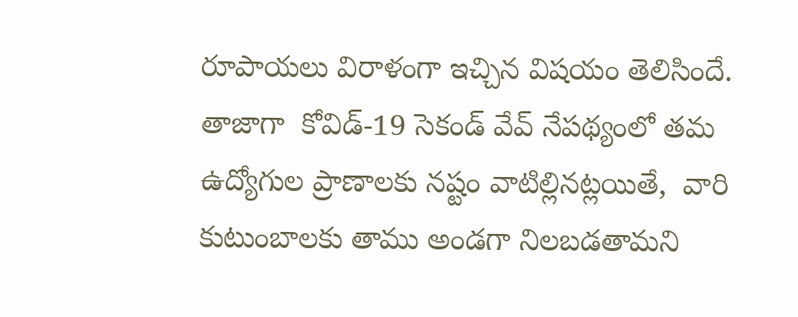రూపాయలు విరాళంగా ఇచ్చిన విషయం తెలిసిందే. తాజాగా  కోవిడ్‌-19 సెకండ్‌ వేవ్‌ నేపథ్యంలో తమ ఉద్యోగుల ప్రాణాలకు నష్టం వాటిల్లినట్లయితే,  వారి కుటుంబాలకు తాము అండగా నిలబడతామని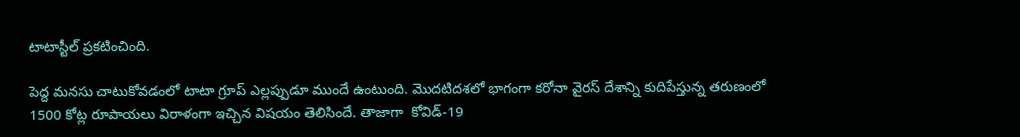టాటాస్టీల్ ప్రకటించింది.

పెద్ద మనసు చాటుకోవడంలో టాటా గ్రూప్ ఎల్లప్పుడూ ముందే ఉంటుంది. మొదటిదశలో భాగంగా కరోనా వైరస్ దేశాన్ని కుదిపేస్తున్న తరుణంలో 1500 కోట్ల రూపాయలు విరాళంగా ఇచ్చిన విషయం తెలిసిందే. తాజాగా  కోవిడ్‌-19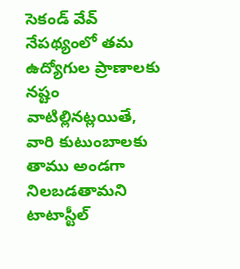సెకండ్‌ వేవ్‌ నేపథ్యంలో తమ ఉద్యోగుల ప్రాణాలకు నష్టం వాటిల్లినట్లయితే,  వారి కుటుంబాలకు తాము అండగా నిలబడతామని టాటాస్టీల్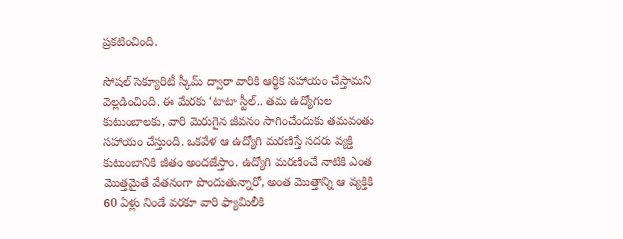ప్రకటించింది.

సోషల్‌ సెక్యూరిటీ స్కీమ్‌ ద్వారా వారికి ఆర్థిక సహాయం చేస్తామని వెల్లడించింది. ఈ మేరకు ‘టాటా స్టీల్.. తమ ఉద్యోగుల కుటుంబాలకు, వారి మెరుగైన జీవనం సాగించేందుకు తమవంతు సహాయం చేస్తుంది. ఒకవేళ ఆ ఉద్యోగి మరణిస్తే సదరు వ్యక్తి కుటుంబానికి జీతం అందజేస్తాం. ఉద్యోగి మరణించే నాటికి ఎంత మొత్తమైతే వేతనంగా పొందుతున్నారో, అంత మొత్తాన్ని ఆ వ్యక్తికి 60 ఏళ్లు నిండే వరకూ వారి ఫ్యామిలీకి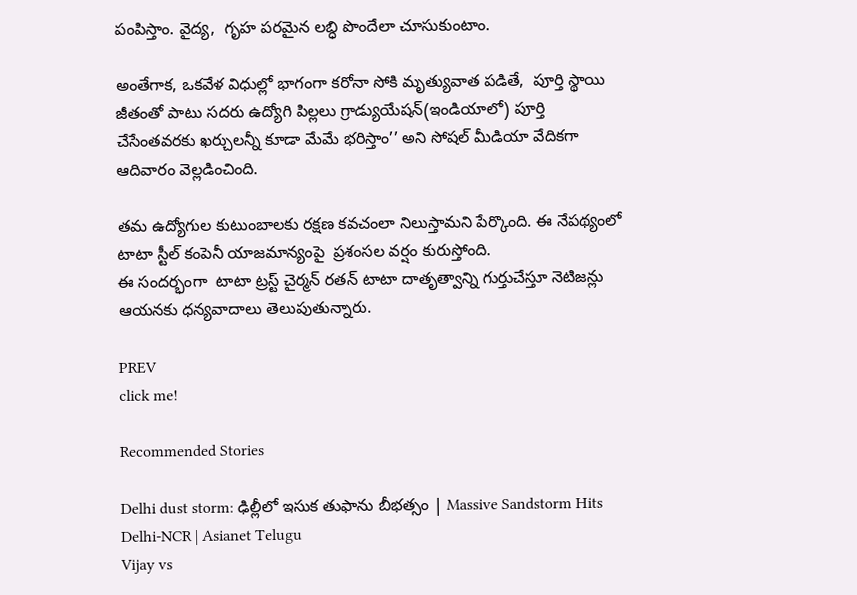పంపిస్తాం. వైద్య,  గృహ పరమైన లబ్ధి పొందేలా చూసుకుంటాం.

అంతేగాక, ఒకవేళ విధుల్లో భాగంగా కరోనా సోకి మృత్యువాత పడితే,  పూర్తి స్థాయి జీతంతో పాటు సదరు ఉద్యోగి పిల్లలు గ్రాడ్యుయేషన్‌(ఇండియాలో) పూర్తి చేసేంతవరకు ఖర్చులన్నీ కూడా మేమే భరిస్తాం’’ అని సోషల్ మీడియా వేదికగా ఆదివారం వెల్లడించింది.

తమ ఉద్యోగుల కుటుంబాలకు రక్షణ కవచంలా నిలుస్తామని పేర్కొంది. ఈ నేపథ్యంలో టాటా స్టీల్ కంపెనీ యాజమాన్యంపై  ప్రశంసల వర్షం కురుస్తోంది.
ఈ సందర్భంగా  టాటా ట్రస్ట్ చైర్మన్ రతన్ టాటా దాతృత్వాన్ని గుర్తుచేస్తూ నెటిజన్లు ఆయనకు ధన్యవాదాలు తెలుపుతున్నారు.

PREV
click me!

Recommended Stories

Delhi dust storm: ఢిల్లీలో ఇసుక తుఫాను బీభత్సం | Massive Sandstorm Hits Delhi-NCR | Asianet Telugu
Vijay vs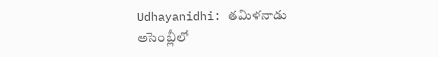Udhayanidhi: తమిళనాడు అసెంబ్లీలో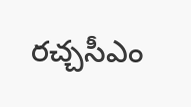రచ్చసీఎం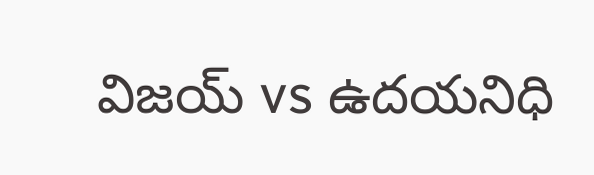విజయ్ vs ఉదయనిధి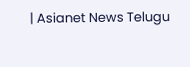| Asianet News Telugu